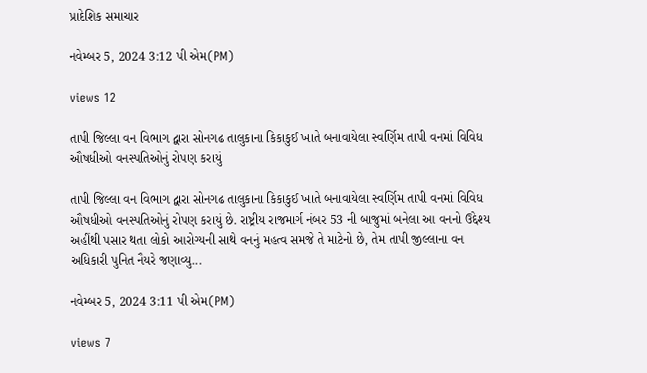પ્રાદેશિક સમાચાર

નવેમ્બર 5, 2024 3:12 પી એમ(PM)

views 12

તાપી જિલ્લા વન વિભાગ દ્વારા સોનગઢ તાલુકાના કિકાકુઈ ખાતે બનાવાયેલા સ્વર્ણિમ તાપી વનમાં વિવિધ ઔષધીઓ વનસ્પતિઓનું રોપણ કરાયું

તાપી જિલ્લા વન વિભાગ દ્વારા સોનગઢ તાલુકાના કિકાકુઈ ખાતે બનાવાયેલા સ્વર્ણિમ તાપી વનમાં વિવિધ ઔષધીઓ વનસ્પતિઓનું રોપણ કરાયું છે. રાષ્ટ્રીય રાજમાર્ગ નંબર 53 ની બાજુમાં બનેલા આ વનનો ઉદ્દેશ્ય અહીંથી પસાર થતા લોકો આરોગ્યની સાથે વનનું મહત્વ સમજે તે માટેનો છે, તેમ તાપી જીલ્લાના વન અધિકારી પુનિત નૈયરે જણાવ્યુ...

નવેમ્બર 5, 2024 3:11 પી એમ(PM)

views 7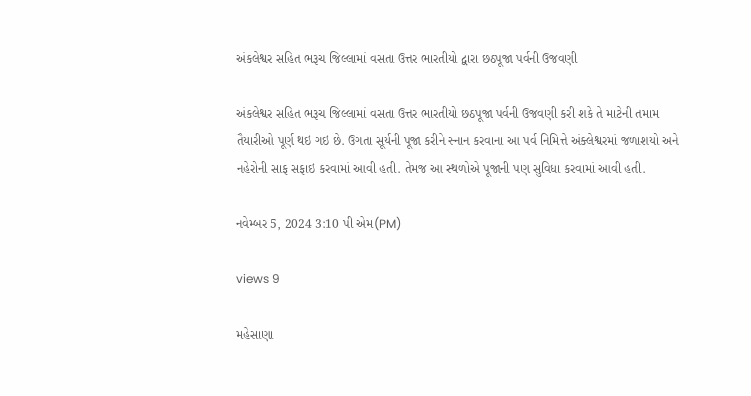અંકલેશ્વર સહિત ભરૂચ જિલ્લામાં વસતા ઉત્તર ભારતીયો દ્વારા છઠપૂજા પર્વની ઉજવણી

અંકલેશ્વર સહિત ભરૂચ જિલ્લામાં વસતા ઉત્તર ભારતીયો છઠપૂજા પર્વની ઉજવણી કરી શકે તે માટેની તમામ તૈયારીઓ પૂર્ણ થઇ ગઇ છે. ઉગતા સૂર્યની પૂજા કરીને સ્નાન કરવાના આ પર્વ નિમિત્તે અંક્લેશ્વરમાં જળાશયો અને નહેરોની સાફ સફાઇ કરવામાં આવી હતી. તેમજ આ સ્થળોએ પૂજાની પણ સુવિધા કરવામાં આવી હતી.

નવેમ્બર 5, 2024 3:10 પી એમ(PM)

views 9

મહેસાણા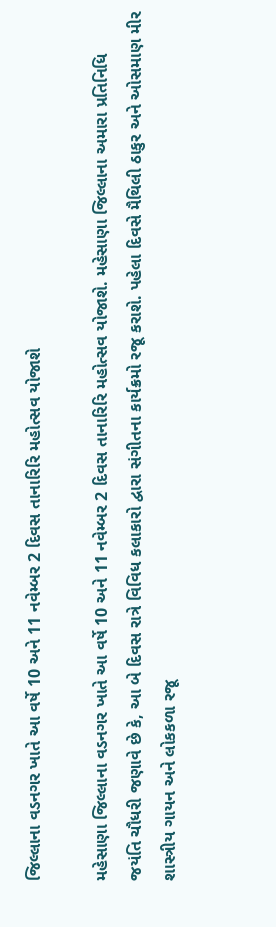જિલ્લાના વડનગર ખાતે આ વર્ષે 10 અને 11 નવેમ્બર 2 દિવસ તાનારિરિ મહોત્સવ યોજાશે

મહેસાણા જિલ્લાના વડનગર ખાતે આ વર્ષે 10 અને 11 નવેમ્બર 2 દિવસ તાનારિરિ મહોત્સવ યોજાશે. મહેસાણા જિલ્લાના અમારા પ્રતિનિધિ જયંતિ ચૌધરી જણાવે છે કે, આ બે દિવસ રાત્રે વિવિધ કલાકારો દ્વારા સંગીતના કાર્યક્રમો રજૂ કરાશે. પહેલા દિવસે મૈથિલી ઠાકુર અને ઓસમાણ મીર શાસ્ત્રીય ગાયન અને લોકકળા રજૂ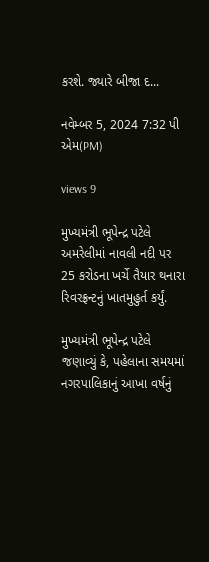કરશે. જ્યારે બીજા દ...

નવેમ્બર 5, 2024 7:32 પી એમ(PM)

views 9

મુખ્યમંત્રી ભૂપેન્દ્ર પટેલે અમરેલીમાં નાવલી નદી પર 25 કરોડના ખર્ચે તૈયાર થનારા રિવરફ્રન્ટનું ખાતમુહુર્ત કર્યું.

મુખ્યમંત્રી ભૂપેન્દ્ર પટેલે જણાવ્યું કે, પહેલાના સમયમાં નગરપાલિકાનું આખા વર્ષનું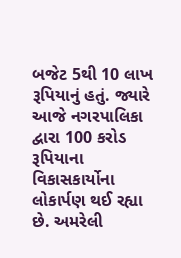બજેટ 5થી 10 લાખ રૂપિયાનું હતું. જ્યારે આજે નગરપાલિકા દ્વારા 100 કરોડ રૂપિયાના વિકાસકાર્યોના લોકાર્પણ થઈ રહ્યા છે. અમરેલી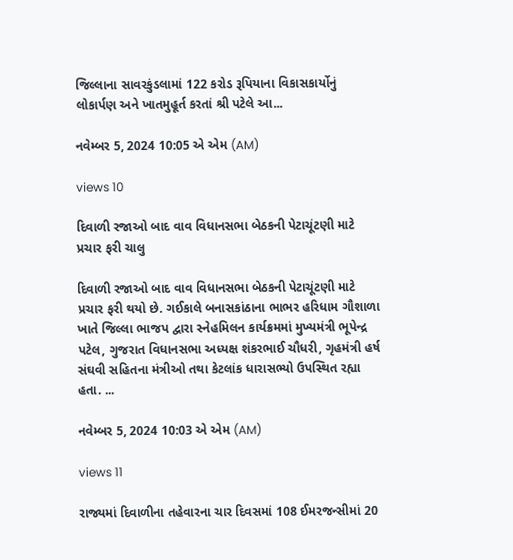જિલ્લાના સાવરકુંડલામાં 122 કરોડ રૂપિયાના વિકાસકાર્યોનું લોકાર્પણ અને ખાતમુહૂર્ત કરતાં શ્રી પટેલે આ...

નવેમ્બર 5, 2024 10:05 એ એમ (AM)

views 10

દિવાળી રજાઓ બાદ વાવ વિધાનસભા બેઠકની પેટાચૂંટણી માટે પ્રચાર ફરી ચાલુ

દિવાળી રજાઓ બાદ વાવ વિધાનસભા બેઠકની પેટાચૂંટણી માટે પ્રચાર ફરી થયો છે. ગઈકાલે બનાસકાંઠાના ભાભર હરિધામ ગૌશાળા ખાતે જિલ્લા ભાજપ દ્વારા સ્નેહમિલન કાર્યક્રમમાં મુખ્યમંત્રી ભૂપેન્દ્ર પટેલ, ગુજરાત વિધાનસભા અધ્યક્ષ શંકરભાઈ ચૌધરી, ગૃહમંત્રી હર્ષ સંઘવી સહિતના મંત્રીઓ તથા કેટલાંક ધારાસભ્યો ઉપસ્થિત રહ્યા હતા. ...

નવેમ્બર 5, 2024 10:03 એ એમ (AM)

views 11

રાજ્યમાં દિવાળીના તહેવારના ચાર દિવસમાં 108 ઈમરજન્સીમાં 20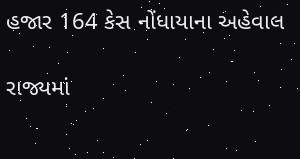હજાર 164 કેસ નોંધાયાના અહેવાલ

રાજ્યમાં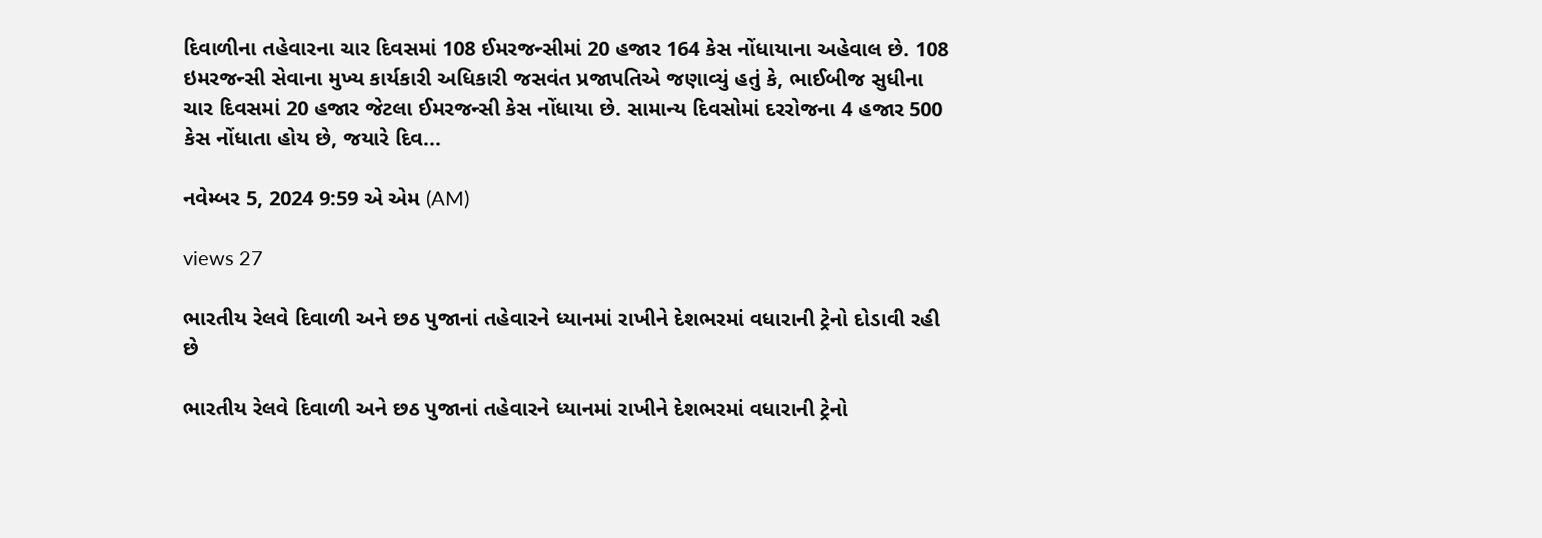દિવાળીના તહેવારના ચાર દિવસમાં 108 ઈમરજન્સીમાં 20 હજાર 164 કેસ નોંધાયાના અહેવાલ છે. 108 ઇમરજન્સી સેવાના મુખ્ય કાર્યકારી અધિકારી જસવંત પ્રજાપતિએ જણાવ્યું હતું કે, ભાઈબીજ સુધીના ચાર દિવસમાં 20 હજાર જેટલા ઈમરજન્સી કેસ નોંધાયા છે. સામાન્ય દિવસોમાં દરરોજના 4 હજાર 500 કેસ નોંધાતા હોય છે, જયારે દિવ...

નવેમ્બર 5, 2024 9:59 એ એમ (AM)

views 27

ભારતીય રેલવે દિવાળી અને છઠ પુજાનાં તહેવારને ધ્યાનમાં રાખીને દેશભરમાં વધારાની ટ્રેનો દોડાવી રહી છે

ભારતીય રેલવે દિવાળી અને છઠ પુજાનાં તહેવારને ધ્યાનમાં રાખીને દેશભરમાં વધારાની ટ્રેનો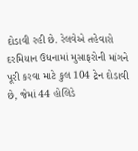દોડાવી રહી છે. રેલવેએ તહેવારો દરમિયાન ઉધનામાં મુસાફરોની માંગને પૂરી કરવા માટે કુલ 104 ટ્રેન દોડાવી છે, જેમાં 44 હોલિડે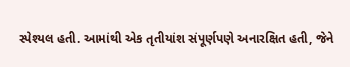સ્પેશ્યલ હતી. આમાંથી એક તૃતીયાંશ સંપૂર્ણપણે અનારક્ષિત હતી, જેને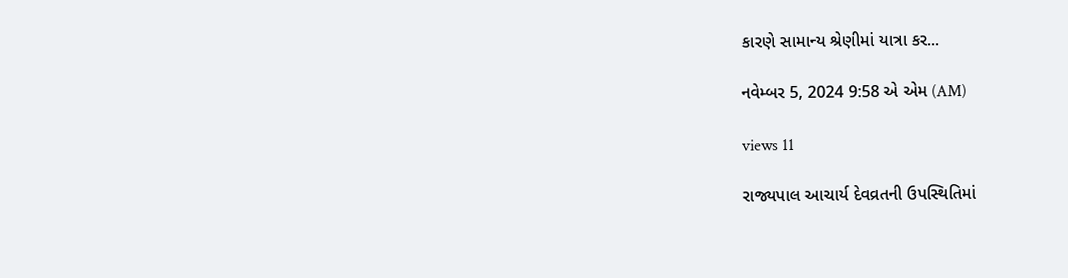કારણે સામાન્ય શ્રેણીમાં યાત્રા કર...

નવેમ્બર 5, 2024 9:58 એ એમ (AM)

views 11

રાજ્યપાલ આચાર્ય દેવવ્રતની ઉપસ્થિતિમાં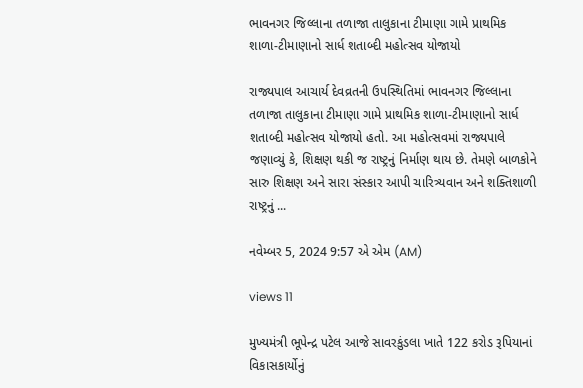ભાવનગર જિલ્લાના તળાજા તાલુકાના ટીમાણા ગામે પ્રાથમિક શાળા-ટીમાણાનો‌ સાર્ધ શતાબ્દી મહોત્સવ યોજાયો

રાજ્યપાલ આચાર્ય દેવવ્રતની ઉપસ્થિતિમાં ભાવનગર જિલ્લાના તળાજા તાલુકાના ટીમાણા ગામે પ્રાથમિક શાળા-ટીમાણાનો‌ સાર્ધ શતાબ્દી મહોત્સવ યોજાયો હતો. આ મહોત્સવમાં રાજ્યપાલે જણાવ્યું કે, શિક્ષણ થકી જ રાષ્ટ્રનું નિર્માણ થાય છે. તેમણે બાળકોને સારુ શિક્ષણ અને સારા સંસ્કાર આપી ચારિત્ર્યવાન અને શક્તિશાળી રાષ્ટ્રનું ...

નવેમ્બર 5, 2024 9:57 એ એમ (AM)

views 11

મુખ્યમંત્રી ભૂપેન્દ્ર પટેલ આજે સાવરકુંડલા ખાતે 122 કરોડ રૂપિયાનાં વિકાસકાર્યોનું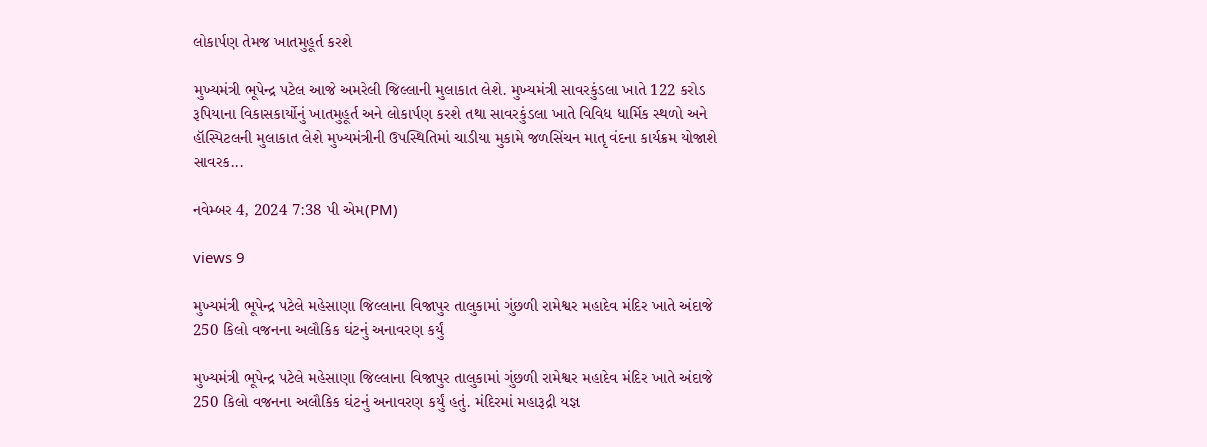લોકાર્પણ તેમજ ખાતમુહૂર્ત કરશે

મુખ્યમંત્રી ભૂપેન્દ્ર પટેલ આજે અમરેલી જિલ્લાની મુલાકાત લેશે. મુખ્યમંત્રી સાવરકુંડલા ખાતે 122 કરોડ રૂપિયાના વિકાસકાર્યોનું ખાતમુહૂર્ત અને લોકાર્પણ કરશે તથા સાવરકુંડલા ખાતે વિવિધ ધાર્મિક સ્થળો અને હૉસ્પિટલની મુલાકાત લેશે મુખ્યમંત્રીની ઉપસ્થિતિમાં ચાડીયા મુકામે જળસિંચન માતૃ વંદના કાર્યક્રમ યોજાશે સાવરક...

નવેમ્બર 4, 2024 7:38 પી એમ(PM)

views 9

મુખ્યમંત્રી ભૂપેન્દ્ર પટેલે મહેસાણા જિલ્લાના વિજાપુર તાલુકામાં ગુંછળી રામેશ્વર મહાદેવ મંદિર ખાતે અંદાજે 250 કિલો વજનના અલૌકિક ઘંટનું અનાવરણ કર્યું

મુખ્યમંત્રી ભૂપેન્દ્ર પટેલે મહેસાણા જિલ્લાના વિજાપુર તાલુકામાં ગુંછળી રામેશ્વર મહાદેવ મંદિર ખાતે અંદાજે 250 કિલો વજનના અલૌકિક ઘંટનું અનાવરણ કર્યું હતું. મંદિરમાં મહારૂદ્રી યજ્ઞ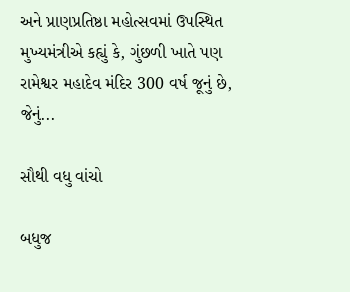અને પ્રાણપ્રતિષ્ઠા મહોત્સવમાં ઉપસ્થિત મુખ્યમંત્રીએ કહ્યું કે, ગુંછળી ખાતે પણ રામેશ્વર મહાદેવ મંદિર 300 વર્ષ જૂનું છે, જેનું...

સૌથી વધુ વાંચો

બધુજ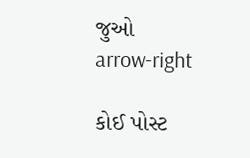જુઓ arrow-right

કોઈ પોસ્ટ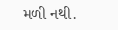મળી નથી.